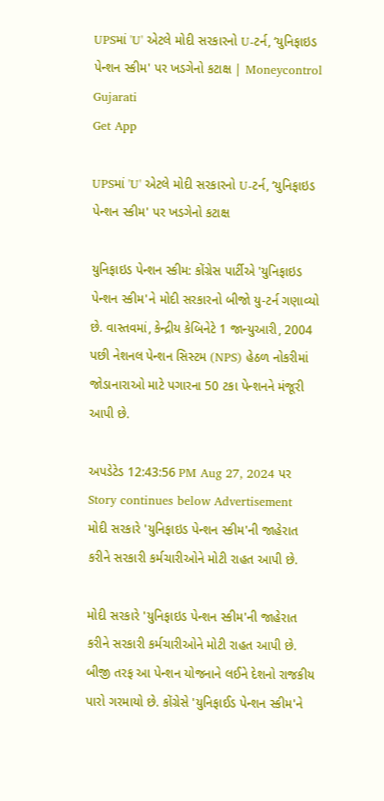UPSમાં 'U' એટલે મોદી સરકારનો U-ટર્ન, ‘યુનિફાઇડ પેન્શન સ્કીમ' પર ખડગેનો કટાક્ષ | Moneycontrol Gujarati
Get App

UPSમાં 'U' એટલે મોદી સરકારનો U-ટર્ન, ‘યુનિફાઇડ પેન્શન સ્કીમ' પર ખડગેનો કટાક્ષ

યુનિફાઇડ પેન્શન સ્કીમ: કોંગ્રેસ પાર્ટીએ 'યુનિફાઇડ પેન્શન સ્કીમ'ને મોદી સરકારનો બીજો યુ-ટર્ન ગણાવ્યો છે. વાસ્તવમાં, કેન્દ્રીય કેબિનેટે 1 જાન્યુઆરી, 2004 પછી નેશનલ પેન્શન સિસ્ટમ (NPS) હેઠળ નોકરીમાં જોડાનારાઓ માટે પગારના 50 ટકા પેન્શનને મંજૂરી આપી છે.

અપડેટેડ 12:43:56 PM Aug 27, 2024 પર
Story continues below Advertisement
મોદી સરકારે 'યુનિફાઇડ પેન્શન સ્કીમ'ની જાહેરાત કરીને સરકારી કર્મચારીઓને મોટી રાહત આપી છે.

મોદી સરકારે 'યુનિફાઇડ પેન્શન સ્કીમ'ની જાહેરાત કરીને સરકારી કર્મચારીઓને મોટી રાહત આપી છે. બીજી તરફ આ પેન્શન યોજનાને લઈને દેશનો રાજકીય પારો ગરમાયો છે. કોંગ્રેસે 'યુનિફાઈડ પેન્શન સ્કીમ'ને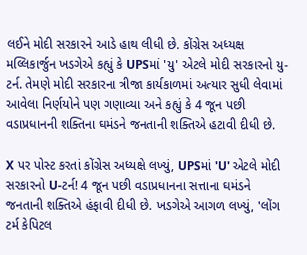લઈને મોદી સરકારને આડે હાથ લીધી છે. કોંગ્રેસ અધ્યક્ષ મલ્લિકાર્જુન ખડગેએ કહ્યું કે UPSમાં 'યુ' એટલે મોદી સરકારનો યુ-ટર્ન. તેમણે મોદી સરકારના ત્રીજા કાર્યકાળમાં અત્યાર સુધી લેવામાં આવેલા નિર્ણયોને પણ ગણાવ્યા અને કહ્યું કે 4 જૂન પછી વડાપ્રધાનની શક્તિના ઘમંડને જનતાની શક્તિએ હટાવી દીધી છે.

X પર પોસ્ટ કરતાં કોંગ્રેસ અધ્યક્ષે લખ્યું, UPSમાં 'U' એટલે મોદી સરકારનો U-ટર્ન! 4 જૂન પછી વડાપ્રધાનના સત્તાના ઘમંડને જનતાની શક્તિએ હંફાવી દીધી છે. ખડગેએ આગળ લખ્યું, 'લોંગ ટર્મ કેપિટલ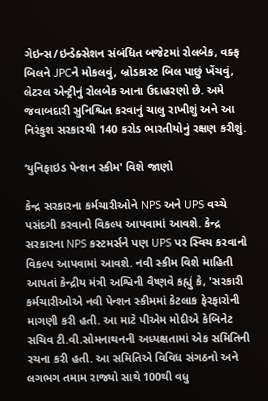ગેઇન્સ/ઇન્ડેક્સેશન સંબંધિત બજેટમાં રોલબેક, વક્ફ બિલને JPCને મોકલવું, બ્રોડકાસ્ટ બિલ પાછું ખેંચવું, લેટરલ એન્ટ્રીનું રોલબેક આના ઉદાહરણો છે. અમે જવાબદારી સુનિશ્ચિત કરવાનું ચાલુ રાખીશું અને આ નિરંકુશ સરકારથી 140 કરોડ ભારતીયોનું રક્ષણ કરીશું.

‘યુનિફાઇડ પેન્શન સ્કીમ' વિશે જાણો

કેન્દ્ર સરકારના કર્મચારીઓને NPS અને UPS વચ્ચે પસંદગી કરવાનો વિકલ્પ આપવામાં આવશે. કેન્દ્ર સરકારના NPS કસ્ટમર્સને પણ UPS પર સ્વિચ કરવાનો વિકલ્પ આપવામાં આવશે. નવી સ્કીમ વિશે માહિતી આપતાં કેન્દ્રીય મંત્રી અશ્વિની વૈષ્ણવે કહ્યું કે, 'સરકારી કર્મચારીઓએ નવી પેન્શન સ્કીમમાં કેટલાક ફેરફારોની માગણી કરી હતી. આ માટે પીએમ મોદીએ કેબિનેટ સચિવ ટી.વી.સોમનાથનની અધ્યક્ષતામાં એક સમિતિની રચના કરી હતી. આ સમિતિએ વિવિધ સંગઠનો અને લગભગ તમામ રાજ્યો સાથે 100થી વધુ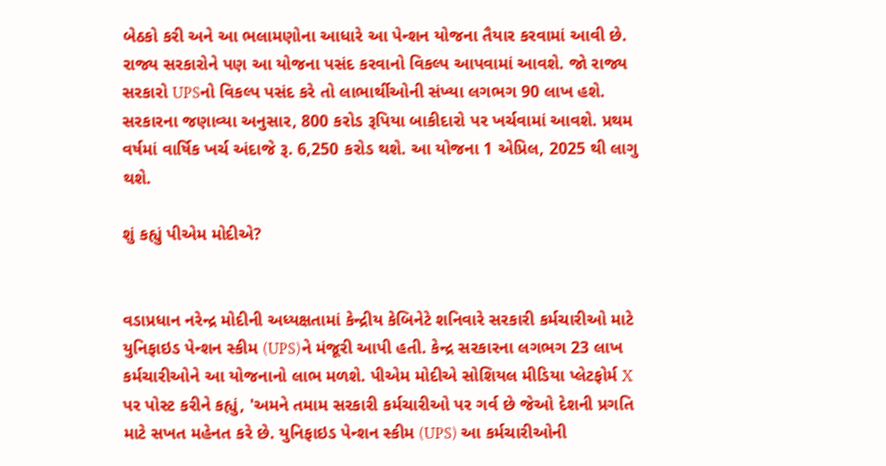બેઠકો કરી અને આ ભલામણોના આધારે આ પેન્શન યોજના તૈયાર કરવામાં આવી છે. રાજ્ય સરકારોને પણ આ યોજના પસંદ કરવાનો વિકલ્પ આપવામાં આવશે. જો રાજ્ય સરકારો UPSનો વિકલ્પ પસંદ કરે તો લાભાર્થીઓની સંખ્યા લગભગ 90 લાખ હશે. સરકારના જણાવ્યા અનુસાર, 800 કરોડ રૂપિયા બાકીદારો પર ખર્ચવામાં આવશે. પ્રથમ વર્ષમાં વાર્ષિક ખર્ચ અંદાજે રૂ. 6,250 કરોડ થશે. આ યોજના 1 એપ્રિલ, 2025 થી લાગુ થશે.

શું કહ્યું પીએમ મોદીએ?


વડાપ્રધાન નરેન્દ્ર મોદીની અધ્યક્ષતામાં કેન્દ્રીય કેબિનેટે શનિવારે સરકારી કર્મચારીઓ માટે યુનિફાઇડ પેન્શન સ્કીમ (UPS)ને મંજૂરી આપી હતી. કેન્દ્ર સરકારના લગભગ 23 લાખ કર્મચારીઓને આ યોજનાનો લાભ મળશે. પીએમ મોદીએ સોશિયલ મીડિયા પ્લેટફોર્મ X પર પોસ્ટ કરીને કહ્યું, 'અમને તમામ સરકારી કર્મચારીઓ પર ગર્વ છે જેઓ દેશની પ્રગતિ માટે સખત મહેનત કરે છે. યુનિફાઇડ પેન્શન સ્કીમ (UPS) આ કર્મચારીઓની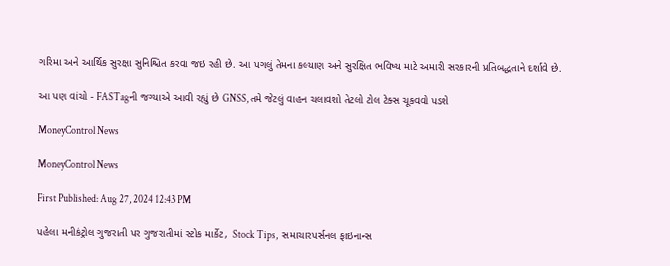ગરિમા અને આર્થિક સુરક્ષા સુનિશ્ચિત કરવા જઇ રહી છે. આ પગલું તેમના કલ્યાણ અને સુરક્ષિત ભવિષ્ય માટે અમારી સરકારની પ્રતિબદ્ધતાને દર્શાવે છે.

આ પણ વાંચો - FASTagની જગ્યાએ આવી રહ્યું છે GNSS, તમે જેટલું વાહન ચલાવશો તેટલો ટોલ ટેક્સ ચૂકવવો પડશે

MoneyControl News

MoneyControl News

First Published: Aug 27, 2024 12:43 PM

પહેલા મનીકંટ્રોલ ગુજરાતી પર ગુજરાતીમાં સ્ટોક માર્કેટ,  Stock Tips,  સમાચારપર્સનલ ફાઇનાન્સ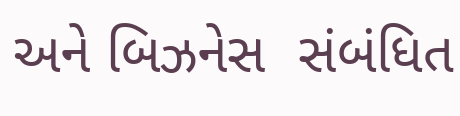અને બિઝનેસ  સંબંધિત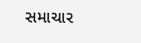સમાચાર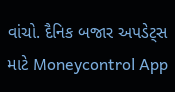વાંચો. દૈનિક બજાર અપડેટ્સ માટે Moneycontrol App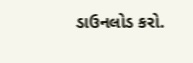ડાઉનલોડ કરો.